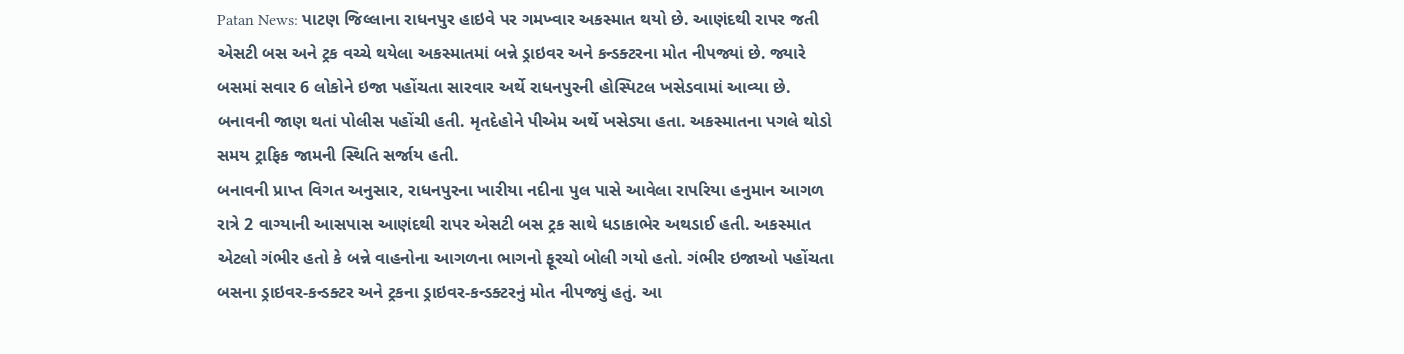Patan News: પાટણ જિલ્લાના રાધનપુર હાઇવે પર ગમખ્વાર અકસ્માત થયો છે. આણંદથી રાપર જતી એસટી બસ અને ટ્રક વચ્ચે થયેલા અકસ્માતમાં બન્ને ડ્રાઇવર અને કન્ડક્ટરના મોત નીપજ્યાં છે. જ્યારે બસમાં સવાર 6 લોકોને ઇજા પહોંચતા સારવાર અર્થે રાધનપુરની હોસ્પિટલ ખસેડવામાં આવ્યા છે. બનાવની જાણ થતાં પોલીસ પહોંચી હતી. મૃતદેહોને પીએમ અર્થે ખસેડ્યા હતા. અકસ્માતના પગલે થોડો સમય ટ્રાફિક જામની સ્થિતિ સર્જાય હતી.
બનાવની પ્રાપ્ત વિગત અનુસાર, રાધનપુરના ખારીયા નદીના પુલ પાસે આવેલા રાપરિયા હનુમાન આગળ રાત્રે 2 વાગ્યાની આસપાસ આણંદથી રાપર એસટી બસ ટ્રક સાથે ધડાકાભેર અથડાઈ હતી. અકસ્માત એટલો ગંભીર હતો કે બન્ને વાહનોના આગળના ભાગનો ફૂરચો બોલી ગયો હતો. ગંભીર ઇજાઓ પહોંચતા બસના ડ્રાઇવર-કન્ડક્ટર અને ટ્રકના ડ્રાઇવર-કન્ડક્ટરનું મોત નીપજ્યું હતું. આ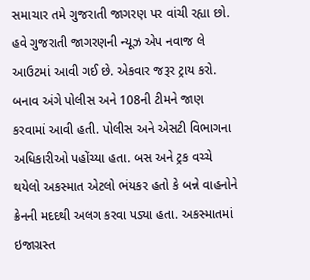સમાચાર તમે ગુજરાતી જાગરણ પર વાંચી રહ્યા છો. હવે ગુજરાતી જાગરણની ન્યૂઝ એપ નવાજ લે આઉટમાં આવી ગઈ છે. એકવાર જરૂર ટ્રાય કરો.
બનાવ અંગે પોલીસ અને 108ની ટીમને જાણ કરવામાં આવી હતી. પોલીસ અને એસટી વિભાગના અધિકારીઓ પહોંચ્યા હતા. બસ અને ટ્રક વચ્ચે થયેલો અકસ્માત એટલો ભંયકર હતો કે બન્ને વાહનોને ક્રેનની મદદથી અલગ કરવા પડ્યા હતા. અકસ્માતમાં ઇજાગ્રસ્ત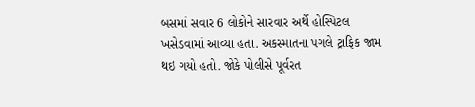બસમાં સવાર 6 લોકોને સારવાર અર્થે હોસ્પિટલ ખસેડવામાં આવ્યા હતા. અકસ્માતના પગલે ટ્રાફિક જામ થઇ ગયો હતો. જોકે પોલીસે પૂર્વરત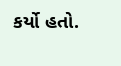કર્યો હતો.